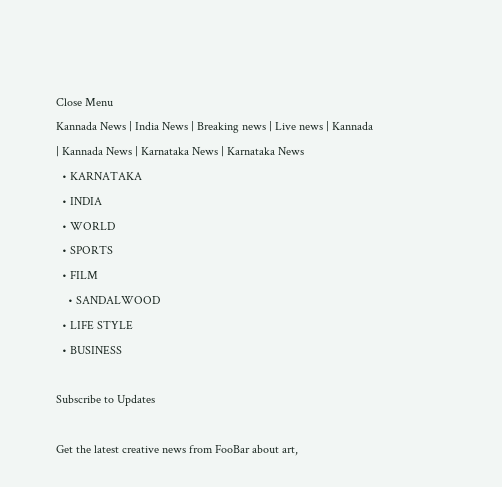Close Menu
Kannada News | India News | Breaking news | Live news | Kannada  | Kannada News | Karnataka News | Karnataka News
  • KARNATAKA
  • INDIA
  • WORLD
  • SPORTS
  • FILM
    • SANDALWOOD
  • LIFE STYLE
  • BUSINESS

Subscribe to Updates

Get the latest creative news from FooBar about art,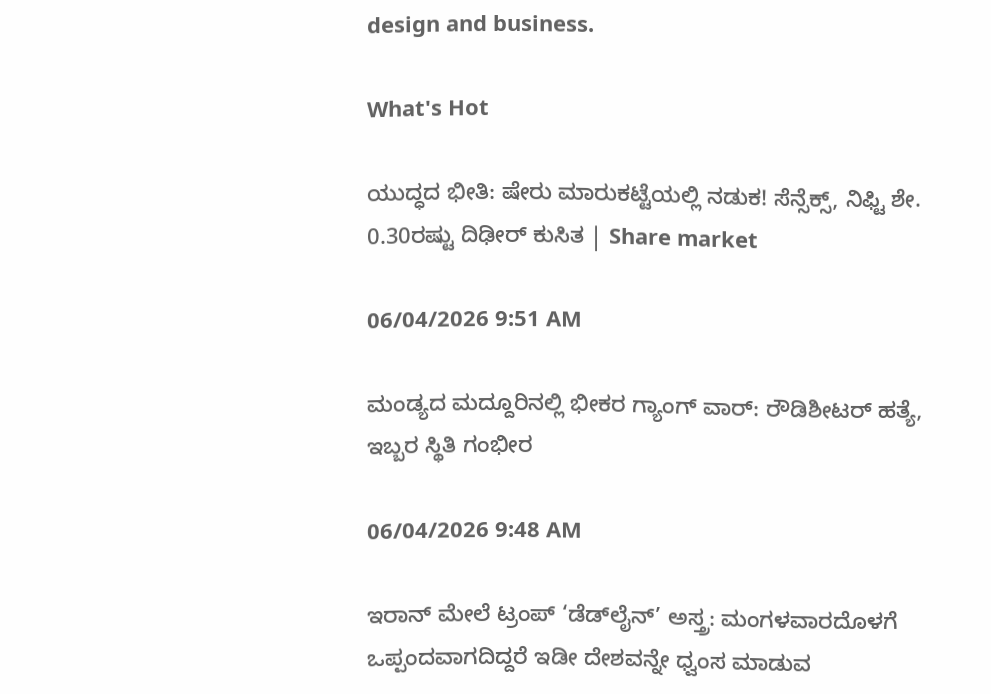design and business.

What's Hot

ಯುದ್ಧದ ಭೀತಿ: ಷೇರು ಮಾರುಕಟ್ಟೆಯಲ್ಲಿ ನಡುಕ! ಸೆನ್ಸೆಕ್ಸ್, ನಿಫ್ಟಿ ಶೇ. 0.30ರಷ್ಟು ದಿಢೀರ್ ಕುಸಿತ | Share market

06/04/2026 9:51 AM

ಮಂಡ್ಯದ ಮದ್ದೂರಿನಲ್ಲಿ ಭೀಕರ ಗ್ಯಾಂಗ್ ವಾರ್: ರೌಡಿಶೀಟರ್ ಹತ್ಯೆ, ಇಬ್ಬರ ಸ್ಥಿತಿ ಗಂಭೀರ

06/04/2026 9:48 AM

ಇರಾನ್ ಮೇಲೆ ಟ್ರಂಪ್ ‘ಡೆಡ್‌ಲೈನ್’ ಅಸ್ತ್ರ: ಮಂಗಳವಾರದೊಳಗೆ ಒಪ್ಪಂದವಾಗದಿದ್ದರೆ ಇಡೀ ದೇಶವನ್ನೇ ಧ್ವಂಸ ಮಾಡುವ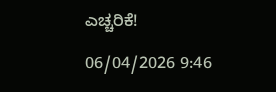ಎಚ್ಚರಿಕೆ!

06/04/2026 9:46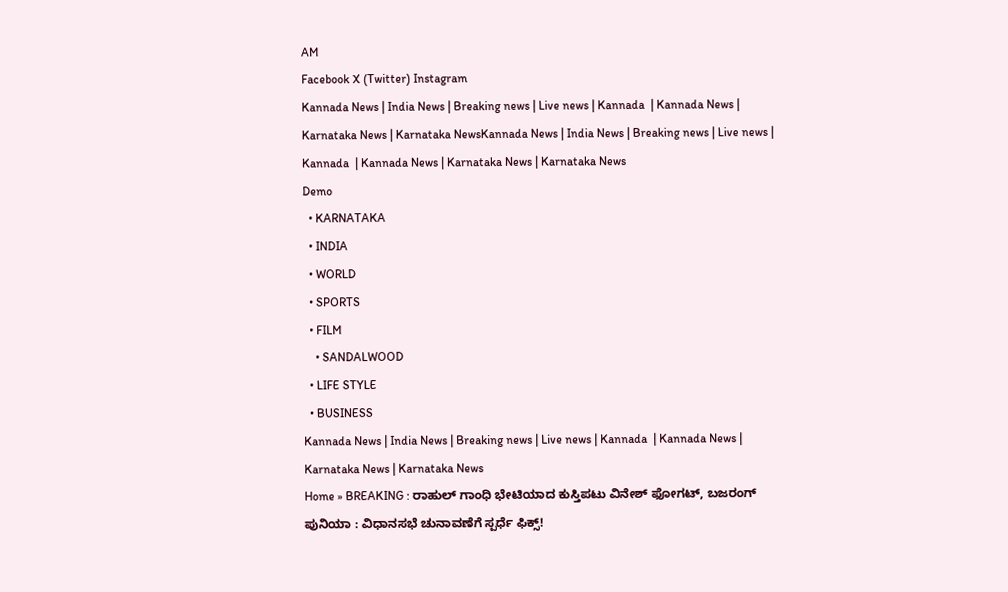AM
Facebook X (Twitter) Instagram
Kannada News | India News | Breaking news | Live news | Kannada  | Kannada News | Karnataka News | Karnataka NewsKannada News | India News | Breaking news | Live news | Kannada  | Kannada News | Karnataka News | Karnataka News
Demo
  • KARNATAKA
  • INDIA
  • WORLD
  • SPORTS
  • FILM
    • SANDALWOOD
  • LIFE STYLE
  • BUSINESS
Kannada News | India News | Breaking news | Live news | Kannada  | Kannada News | Karnataka News | Karnataka News
Home » BREAKING : ರಾಹುಲ್ ಗಾಂಧಿ ಭೇಟಿಯಾದ ಕುಸ್ತಿಪಟು ವಿನೇಶ್ ಫೋಗಟ್, ಬಜರಂಗ್ ಪುನಿಯಾ : ವಿಧಾನಸಭೆ ಚುನಾವಣೆಗೆ ಸ್ಪರ್ಧೆ ಫಿಕ್ಸ್!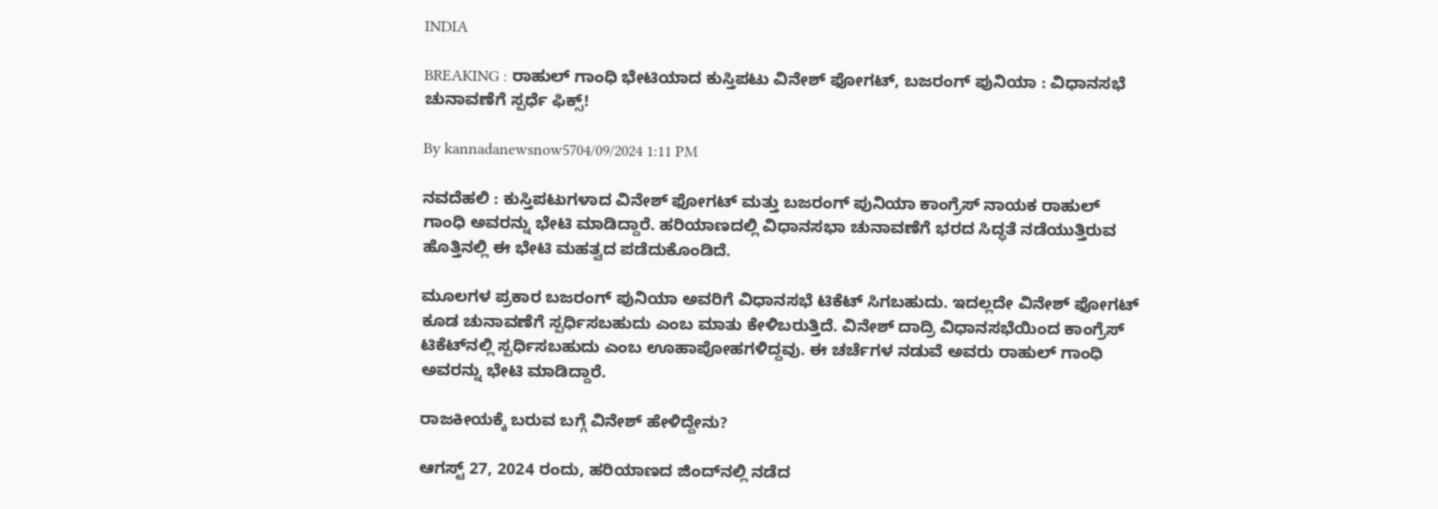INDIA

BREAKING : ರಾಹುಲ್ ಗಾಂಧಿ ಭೇಟಿಯಾದ ಕುಸ್ತಿಪಟು ವಿನೇಶ್ ಫೋಗಟ್, ಬಜರಂಗ್ ಪುನಿಯಾ : ವಿಧಾನಸಭೆ ಚುನಾವಣೆಗೆ ಸ್ಪರ್ಧೆ ಫಿಕ್ಸ್!

By kannadanewsnow5704/09/2024 1:11 PM

ನವದೆಹಲಿ : ಕುಸ್ತಿಪಟುಗಳಾದ ವಿನೇಶ್ ಫೋಗಟ್ ಮತ್ತು ಬಜರಂಗ್ ಪುನಿಯಾ ಕಾಂಗ್ರೆಸ್ ನಾಯಕ ರಾಹುಲ್ ಗಾಂಧಿ ಅವರನ್ನು ಭೇಟಿ ಮಾಡಿದ್ದಾರೆ. ಹರಿಯಾಣದಲ್ಲಿ ವಿಧಾನಸಭಾ ಚುನಾವಣೆಗೆ ಭರದ ಸಿದ್ಧತೆ ನಡೆಯುತ್ತಿರುವ ಹೊತ್ತಿನಲ್ಲಿ ಈ ಭೇಟಿ ಮಹತ್ವದ ಪಡೆದುಕೊಂಡಿದೆ.

ಮೂಲಗಳ ಪ್ರಕಾರ ಬಜರಂಗ್ ಪುನಿಯಾ ಅವರಿಗೆ ವಿಧಾನಸಭೆ ಟಿಕೆಟ್ ಸಿಗಬಹುದು. ಇದಲ್ಲದೇ ವಿನೇಶ್ ಫೋಗಟ್ ಕೂಡ ಚುನಾವಣೆಗೆ ಸ್ಪರ್ಧಿಸಬಹುದು ಎಂಬ ಮಾತು ಕೇಳಿಬರುತ್ತಿದೆ. ವಿನೇಶ್ ದಾದ್ರಿ ವಿಧಾನಸಭೆಯಿಂದ ಕಾಂಗ್ರೆಸ್ ಟಿಕೆಟ್‌ನಲ್ಲಿ ಸ್ಪರ್ಧಿಸಬಹುದು ಎಂಬ ಊಹಾಪೋಹಗಳಿದ್ದವು. ಈ ಚರ್ಚೆಗಳ ನಡುವೆ ಅವರು ರಾಹುಲ್ ಗಾಂಧಿ ಅವರನ್ನು ಭೇಟಿ ಮಾಡಿದ್ದಾರೆ.

ರಾಜಕೀಯಕ್ಕೆ ಬರುವ ಬಗ್ಗೆ ವಿನೇಶ್ ಹೇಳಿದ್ದೇನು?

ಆಗಸ್ಟ್ 27, 2024 ರಂದು, ಹರಿಯಾಣದ ಜಿಂದ್‌ನಲ್ಲಿ ನಡೆದ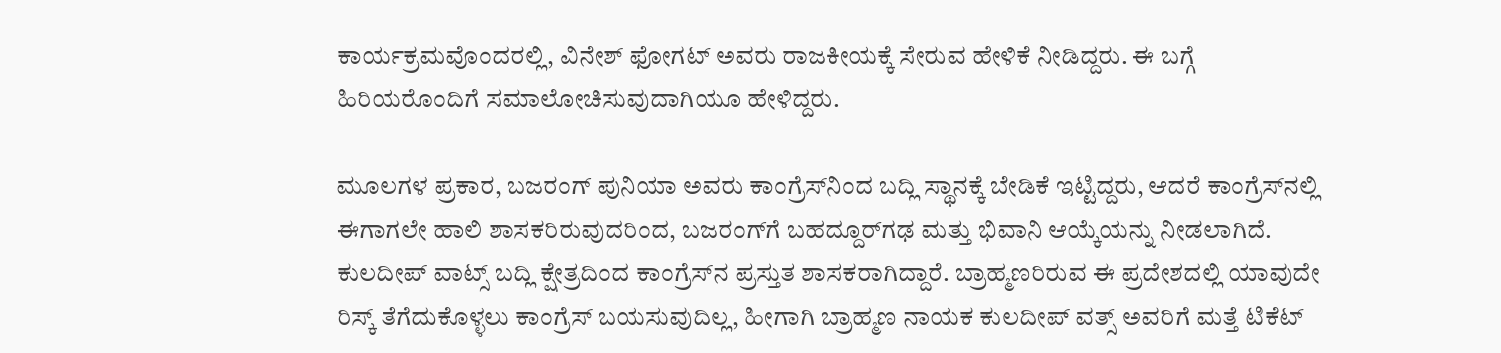ಕಾರ್ಯಕ್ರಮವೊಂದರಲ್ಲಿ, ವಿನೇಶ್ ಫೋಗಟ್ ಅವರು ರಾಜಕೀಯಕ್ಕೆ ಸೇರುವ ಹೇಳಿಕೆ ನೀಡಿದ್ದರು. ಈ ಬಗ್ಗೆ ಹಿರಿಯರೊಂದಿಗೆ ಸಮಾಲೋಚಿಸುವುದಾಗಿಯೂ ಹೇಳಿದ್ದರು.

ಮೂಲಗಳ ಪ್ರಕಾರ, ಬಜರಂಗ್ ಪುನಿಯಾ ಅವರು ಕಾಂಗ್ರೆಸ್‌ನಿಂದ ಬದ್ಲಿ ಸ್ಥಾನಕ್ಕೆ ಬೇಡಿಕೆ ಇಟ್ಟಿದ್ದರು, ಆದರೆ ಕಾಂಗ್ರೆಸ್‌ನಲ್ಲಿ ಈಗಾಗಲೇ ಹಾಲಿ ಶಾಸಕರಿರುವುದರಿಂದ, ಬಜರಂಗ್‌ಗೆ ಬಹದ್ದೂರ್‌ಗಢ ಮತ್ತು ಭಿವಾನಿ ಆಯ್ಕೆಯನ್ನು ನೀಡಲಾಗಿದೆ. ಕುಲದೀಪ್ ವಾಟ್ಸ್ ಬದ್ಲಿ ಕ್ಷೇತ್ರದಿಂದ ಕಾಂಗ್ರೆಸ್‌ನ ಪ್ರಸ್ತುತ ಶಾಸಕರಾಗಿದ್ದಾರೆ. ಬ್ರಾಹ್ಮಣರಿರುವ ಈ ಪ್ರದೇಶದಲ್ಲಿ ಯಾವುದೇ ರಿಸ್ಕ್ ತೆಗೆದುಕೊಳ್ಳಲು ಕಾಂಗ್ರೆಸ್ ಬಯಸುವುದಿಲ್ಲ, ಹೀಗಾಗಿ ಬ್ರಾಹ್ಮಣ ನಾಯಕ ಕುಲದೀಪ್ ವತ್ಸ್ ಅವರಿಗೆ ಮತ್ತೆ ಟಿಕೆಟ್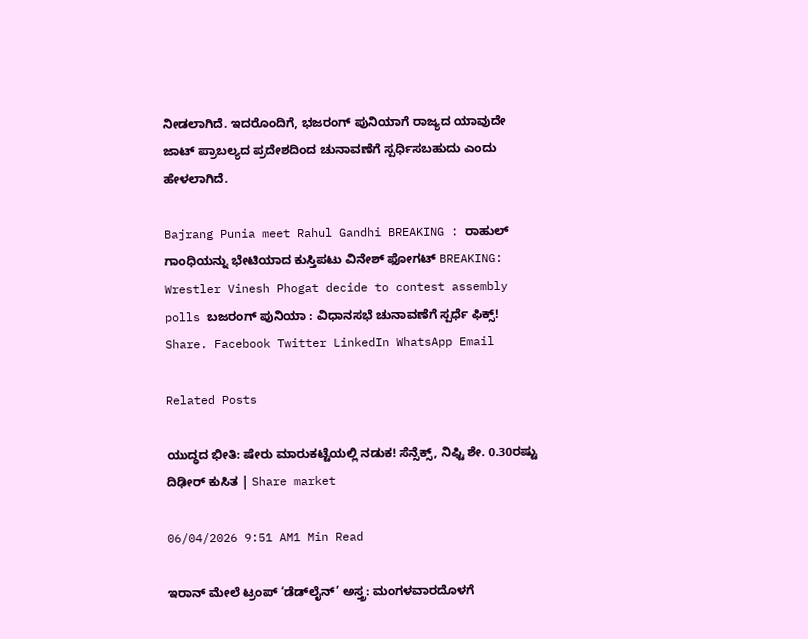ನೀಡಲಾಗಿದೆ. ಇದರೊಂದಿಗೆ, ಭಜರಂಗ್ ಪುನಿಯಾಗೆ ರಾಜ್ಯದ ಯಾವುದೇ ಜಾಟ್ ಪ್ರಾಬಲ್ಯದ ಪ್ರದೇಶದಿಂದ ಚುನಾವಣೆಗೆ ಸ್ಪರ್ಧಿಸಬಹುದು ಎಂದು ಹೇಳಲಾಗಿದೆ.

Bajrang Punia meet Rahul Gandhi BREAKING : ರಾಹುಲ್ ಗಾಂಧಿಯನ್ನು ಭೇಟಿಯಾದ ಕುಸ್ತಿಪಟು ವಿನೇಶ್ ಫೋಗಟ್ BREAKING: Wrestler Vinesh Phogat decide to contest assembly polls ಬಜರಂಗ್ ಪುನಿಯಾ : ವಿಧಾನಸಭೆ ಚುನಾವಣೆಗೆ ಸ್ಪರ್ಧೆ ಫಿಕ್ಸ್!
Share. Facebook Twitter LinkedIn WhatsApp Email

Related Posts

ಯುದ್ಧದ ಭೀತಿ: ಷೇರು ಮಾರುಕಟ್ಟೆಯಲ್ಲಿ ನಡುಕ! ಸೆನ್ಸೆಕ್ಸ್, ನಿಫ್ಟಿ ಶೇ. 0.30ರಷ್ಟು ದಿಢೀರ್ ಕುಸಿತ | Share market

06/04/2026 9:51 AM1 Min Read

ಇರಾನ್ ಮೇಲೆ ಟ್ರಂಪ್ ‘ಡೆಡ್‌ಲೈನ್’ ಅಸ್ತ್ರ: ಮಂಗಳವಾರದೊಳಗೆ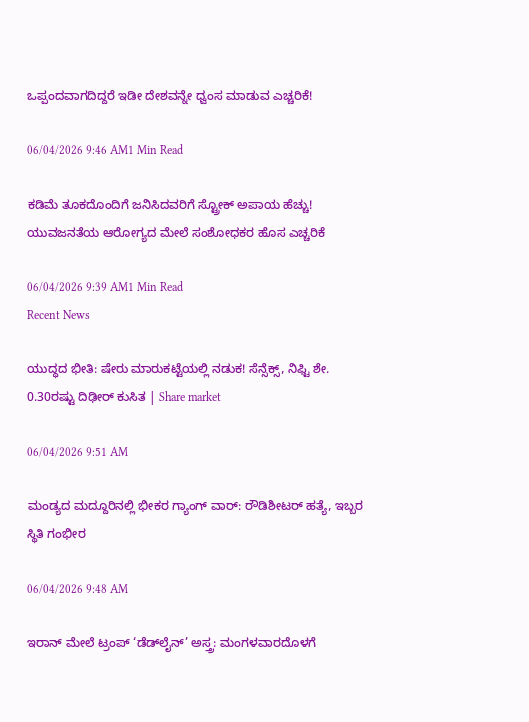ಒಪ್ಪಂದವಾಗದಿದ್ದರೆ ಇಡೀ ದೇಶವನ್ನೇ ಧ್ವಂಸ ಮಾಡುವ ಎಚ್ಚರಿಕೆ!

06/04/2026 9:46 AM1 Min Read

ಕಡಿಮೆ ತೂಕದೊಂದಿಗೆ ಜನಿಸಿದವರಿಗೆ ಸ್ಟ್ರೋಕ್ ಅಪಾಯ ಹೆಚ್ಚು! ಯುವಜನತೆಯ ಆರೋಗ್ಯದ ಮೇಲೆ ಸಂಶೋಧಕರ ಹೊಸ ಎಚ್ಚರಿಕೆ

06/04/2026 9:39 AM1 Min Read
Recent News

ಯುದ್ಧದ ಭೀತಿ: ಷೇರು ಮಾರುಕಟ್ಟೆಯಲ್ಲಿ ನಡುಕ! ಸೆನ್ಸೆಕ್ಸ್, ನಿಫ್ಟಿ ಶೇ. 0.30ರಷ್ಟು ದಿಢೀರ್ ಕುಸಿತ | Share market

06/04/2026 9:51 AM

ಮಂಡ್ಯದ ಮದ್ದೂರಿನಲ್ಲಿ ಭೀಕರ ಗ್ಯಾಂಗ್ ವಾರ್: ರೌಡಿಶೀಟರ್ ಹತ್ಯೆ, ಇಬ್ಬರ ಸ್ಥಿತಿ ಗಂಭೀರ

06/04/2026 9:48 AM

ಇರಾನ್ ಮೇಲೆ ಟ್ರಂಪ್ ‘ಡೆಡ್‌ಲೈನ್’ ಅಸ್ತ್ರ: ಮಂಗಳವಾರದೊಳಗೆ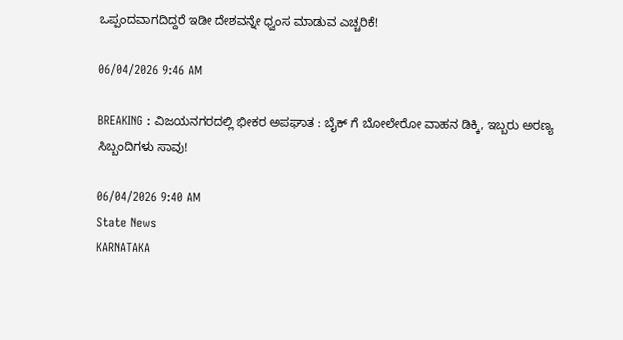ಒಪ್ಪಂದವಾಗದಿದ್ದರೆ ಇಡೀ ದೇಶವನ್ನೇ ಧ್ವಂಸ ಮಾಡುವ ಎಚ್ಚರಿಕೆ!

06/04/2026 9:46 AM

BREAKING : ವಿಜಯನಗರದಲ್ಲಿ ಭೀಕರ ಅಪಘಾತ : ಬೈಕ್ ಗೆ ಬೋಲೇರೋ ವಾಹನ ಡಿಕ್ಕಿ, ಇಬ್ಬರು ಅರಣ್ಯ ಸಿಬ್ಬಂದಿಗಳು ಸಾವು!

06/04/2026 9:40 AM
State News
KARNATAKA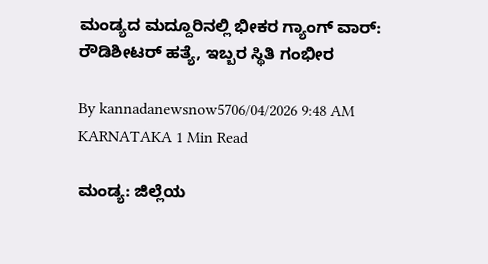ಮಂಡ್ಯದ ಮದ್ದೂರಿನಲ್ಲಿ ಭೀಕರ ಗ್ಯಾಂಗ್ ವಾರ್: ರೌಡಿಶೀಟರ್ ಹತ್ಯೆ, ಇಬ್ಬರ ಸ್ಥಿತಿ ಗಂಭೀರ

By kannadanewsnow5706/04/2026 9:48 AM KARNATAKA 1 Min Read

ಮಂಡ್ಯ: ಜಿಲ್ಲೆಯ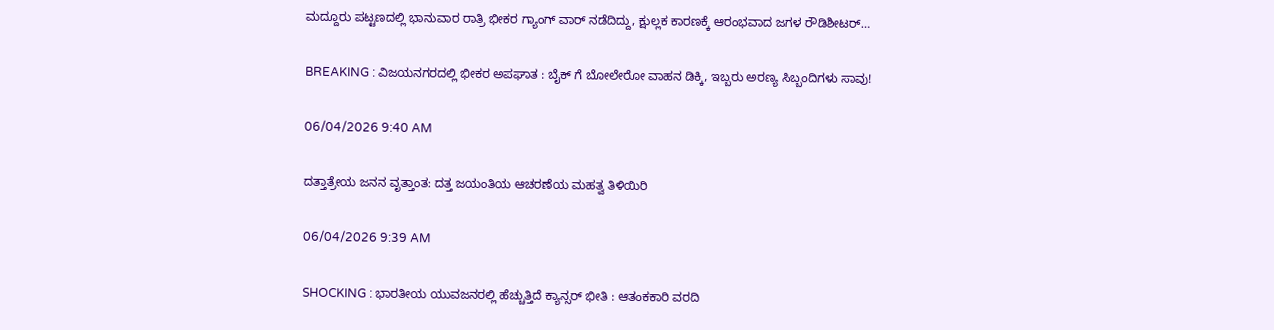ಮದ್ದೂರು ಪಟ್ಟಣದಲ್ಲಿ ಭಾನುವಾರ ರಾತ್ರಿ ಭೀಕರ ಗ್ಯಾಂಗ್ ವಾರ್ ನಡೆದಿದ್ದು, ಕ್ಷುಲ್ಲಕ ಕಾರಣಕ್ಕೆ ಆರಂಭವಾದ ಜಗಳ ರೌಡಿಶೀಟರ್…

BREAKING : ವಿಜಯನಗರದಲ್ಲಿ ಭೀಕರ ಅಪಘಾತ : ಬೈಕ್ ಗೆ ಬೋಲೇರೋ ವಾಹನ ಡಿಕ್ಕಿ, ಇಬ್ಬರು ಅರಣ್ಯ ಸಿಬ್ಬಂದಿಗಳು ಸಾವು!

06/04/2026 9:40 AM

ದತ್ತಾತ್ರೇಯ ಜನನ ವೃತ್ತಾಂತ: ದತ್ತ ಜಯಂತಿಯ ಆಚರಣೆಯ ಮಹತ್ವ ತಿಳಿಯಿರಿ

06/04/2026 9:39 AM

SHOCKING : ಭಾರತೀಯ ಯುವಜನರಲ್ಲಿ ಹೆಚ್ಚುತ್ತಿದೆ ಕ್ಯಾನ್ಸರ್ ಭೀತಿ : ಆತಂಕಕಾರಿ ವರದಿ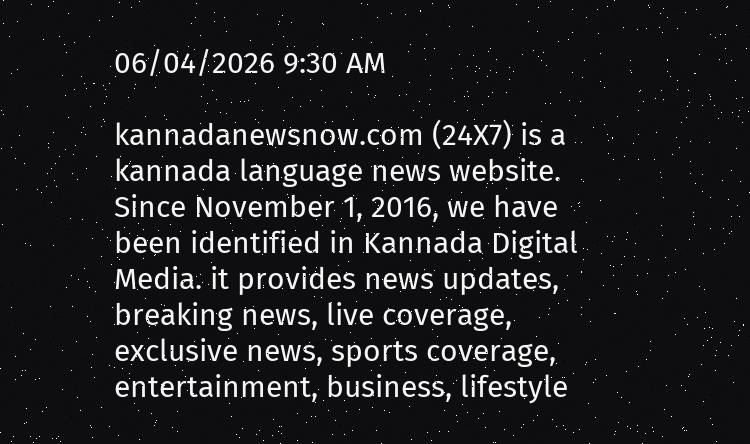06/04/2026 9:30 AM

kannadanewsnow.com (24X7) is a kannada language news website. Since November 1, 2016, we have been identified in Kannada Digital Media. it provides news updates, breaking news, live coverage, exclusive news, sports coverage, entertainment, business, lifestyle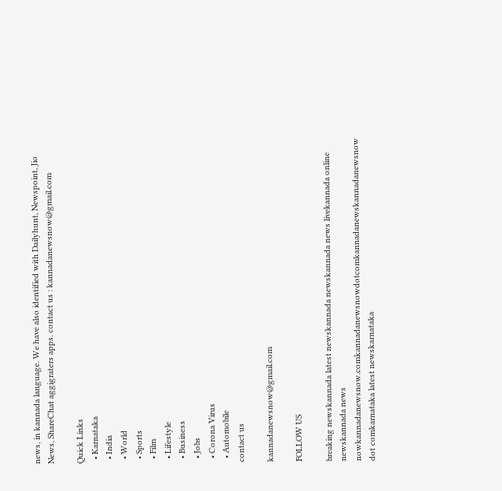news, in kannada language. We have also identified with Dailyhunt, Newspoint, Jio News, ShareChat aggigraters apps. contact us : kannadanewsnow@gmail.com

Quick Links
  • Karnataka
  • India
  • World
  • Sports
  • Film
  • Lifestyle
  • Business
  • Jobs
  • Corona Virus
  • Automobile
contact us

kannadanewsnow@gmail.com

FOLLOW US

breaking newskannada latest newskannada newskannada news livekannada online newskannada news nowkannadanewsnow.comkannadanewsnowdotcomkannadanewskannadanewsnow dot comkarnataka latest newskarnataka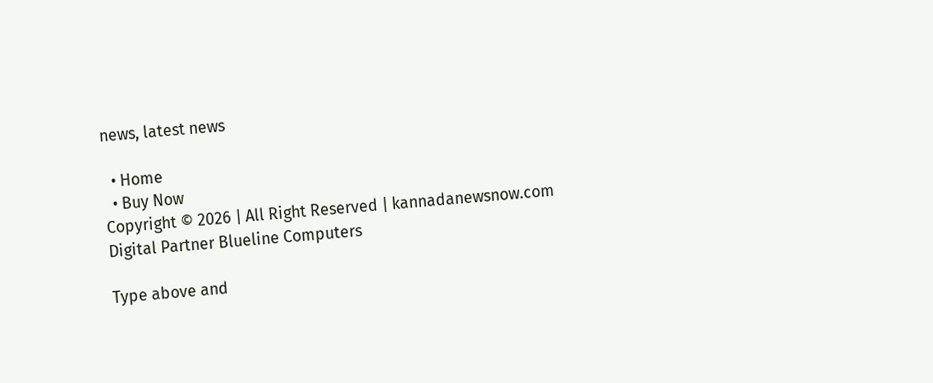news, latest news

  • Home
  • Buy Now
Copyright © 2026 | All Right Reserved | kannadanewsnow.com
Digital Partner Blueline Computers

Type above and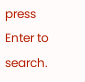press Enter to search.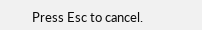Press Esc to cancel.